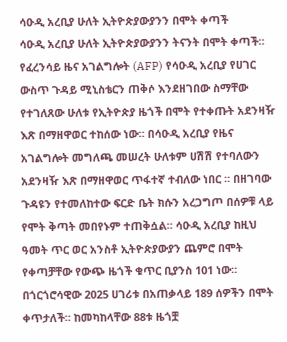ሳዑዲ አረቢያ ሁለት ኢትዮጵያውያንን በሞት ቀጣች
ሳዑዲ አረቢያ ሁለት ኢትዮጵያውያንን ትናንት በሞት ቀጣች። የፈረንሳይ ዜና አገልግሎት (AFP) የሳዑዲ አረቢያ የሀገር ውስጥ ጉዳይ ሚኒስቴርን ጠቅሶ እንደዘገበው ስማቸው የተገለጸው ሁለቱ የኢትዮጵያ ዜጎች በሞት የተቀጡት አደንዛዥ እጽ በማዘዋወር ተከሰው ነው። በሳዑዲ አረቢያ የዜና አገልግሎት መግለጫ መሠረት ሁለቱም ሀሽሽ የተባለውን አደንዛዥ እጽ በማዘዋወር ጥፋተኛ ተብለው ነበር ። በዘገባው ጉዳዩን የተመለከተው ፍርድ ቤት ክሱን አረጋግጦ በሰዎቹ ላይ የሞት ቅጣት መበየኑም ተጠቅሷል። ሳዑዲ አረቢያ ከዚህ ዓመት ጥር ወር አንስቶ ኢትዮጵያውያን ጨምሮ በሞት የቀጣቻቸው የውጭ ዜጎች ቁጥር ቢያንስ 101 ነው። በጎርጎሮሳዊው 2025 ሀገሪቱ በአጠቃላይ 189 ሰዎችን በሞት ቀጥታለች። ከመካከላቸው 88ቱ ዜጎቿ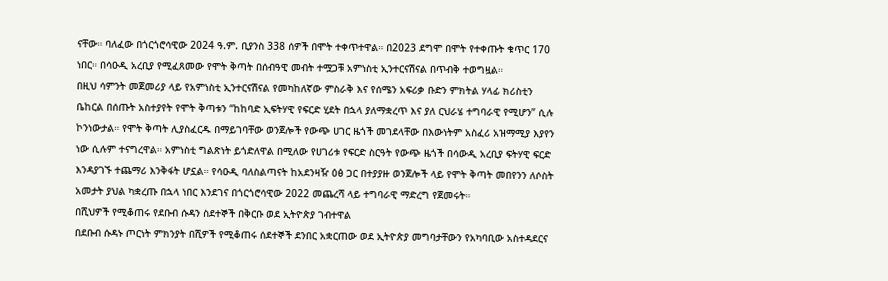ናቸው። ባለፈው በጎርጎሮሳዊው 2024 ዓ.ም. ቢያንስ 338 ሰዎች በሞት ተቀጥተዋል። በ2023 ደግሞ በሞት የተቀጡት ቁጥር 170 ነበር። በሳዑዲ አረቢያ የሚፈጸመው የሞት ቅጣት በሰብዓዊ መብት ተሟጋቹ አምነስቲ ኢንተርናሽናል በጥብቅ ተወግዟል።
በዚህ ሳምንት መጀመሪያ ላይ የአምነስቲ ኢንተርናሽናል የመካከለኛው ምስራቅ እና የሰሜን አፍሪቃ ቡድን ምክትል ሃላፊ ክሪስቲን ቤከርል በሰጡት አስተያየት የሞት ቅጣቱን “ከከባድ ኢፍትሃዊ የፍርድ ሂደት በኋላ ያለማቋረጥ እና ያለ ርህራሄ ተግባራዊ የሚሆን” ሲሉ ኮንነውታል። የሞት ቅጣት ሊያስፈርዱ በማይገባቸው ወንጀሎች የውጭ ሀገር ዜጎች መገደላቸው በእውነትም አስፈሪ አዝማሚያ እያየን ነው ሲሉም ተናግረዋል። አምነስቲ ግልጽነት ይጎድለዋል በሚለው የሀገሪቱ የፍርድ ስርዓት የውጭ ዜጎች በሳውዲ አረቢያ ፍትሃዊ ፍርድ እንዳያገኙ ተጨማሪ እንቅፋት ሆኗል። የሳዑዲ ባለስልጣናት ከአደንዛዥ ዕፅ ጋር በተያያዙ ወንጀሎች ላይ የሞት ቅጣት መበየንን ለሶስት አመታት ያህል ካቋረጡ በኋላ ነበር እንደገና በጎርጎሮሳዊው 2022 መጨረሻ ላይ ተግባራዊ ማድረግ የጀመሩት።
በሺህዎች የሚቆጠሩ የደቡብ ሱዳን ስደተኞች በቅርቡ ወደ ኢትዮጵያ ገብተዋል
በደቡብ ሱዳኑ ጦርነት ምክንያት በሺዎች የሚቆጠሩ ሰደተኞች ደንበር አቋርጠው ወደ ኢትዮጵያ መግባታቸውን የአካባቢው አስተዳደርና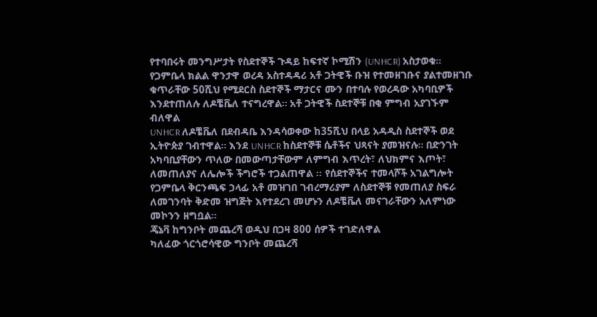የተባበሩት መንግሥታት የስደተኞች ጉዳይ ከፍተኛ ኮሚሽን (UNHCR) አስታወቁ። የጋምቤላ ክልል ዋንታዋ ወረዳ አስተዳዳሪ አቶ ጋትዊች ቡዝ የተመዘገቡና ያልተመዘገቡ ቁጥራቸው 50ሺህ የሚደርስ ስደተኞች ማታርና ሙን በተባሉ የወረዳው አካባቢዎች እንደተጠለሉ ለዶቼቬለ ተናግረዋል። አቶ ጋትዊች ስደተኞቹ በቂ ምግብ አያገኙም ብለዋል
UNHCR ለዶቼቬለ በደብዳቤ እንዳሳወቀው ከ35ሺህ በላይ አዳዲስ ስደተኞች ወደ ኢትዮጵያ ገብተዋል። እንደ UNHCR ከስደተኞቹ ሴቶችና ህጻናት ያመዝናሉ። በድንገት አካባቢያቸውን ጥለው በመውጣታቸውም ለምግብ እጥረት፣ ለህክምና እጦት፣ ለመጠለያና ለሌሎች ችግሮች ተጋልጠዋል ፡፡ የሰደተኞችና ተመላሾች አገልግሎት የጋምቤላ ቅርንጫፍ ኃላፊ አቶ መዝገበ ገብረማሪያም ለስደተኞቹ የመጠለያ ስፍራ ለመገንባት ቅድመ ዝግጅት እየተደረገ መሆኑን ለዶቼቬለ መናገራቸውን አለምነው መኮንን ዘግቧል።
ጄኔቫ ከግንቦት መጨረሻ ወዲህ በጋዛ 800 ሰዎች ተገድለዋል
ካለፈው ጎርጎሮሳዊው ግንቦት መጨረሻ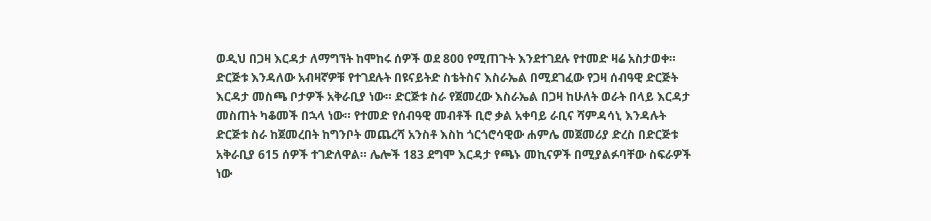ወዲህ በጋዛ እርዳታ ለማግኘት ከሞከሩ ሰዎች ወደ 800 የሚጠጉት እንደተገደሉ የተመድ ዛሬ አስታወቀ። ድርጅቱ እንዳለው አብዛኛዎቹ የተገደሉት በዩናይትድ ስቴትስና እስራኤል በሚደገፈው የጋዛ ሰብዓዊ ድርጅት እርዳታ መስጫ ቦታዎች አቅራቢያ ነው። ድርጅቱ ስራ የጀመረው እስራኤል በጋዛ ከሁለት ወራት በላይ እርዳታ መስጠት ካቆመች በኋላ ነው። የተመድ የሰብዓዊ መብቶች ቢሮ ቃል አቀባይ ራቢና ሻምዳሳኒ እንዳሉት ድርጅቱ ስራ ከጀመረበት ከግንቦት መጨረሻ አንስቶ እስከ ጎርጎሮሳዊው ሐምሌ መጀመሪያ ድረስ በድርጅቱ አቅራቢያ 615 ሰዎች ተገድለዋል። ሌሎች 183 ደግሞ እርዳታ የጫኑ መኪናዎች በሚያልፉባቸው ስፍራዎች ነው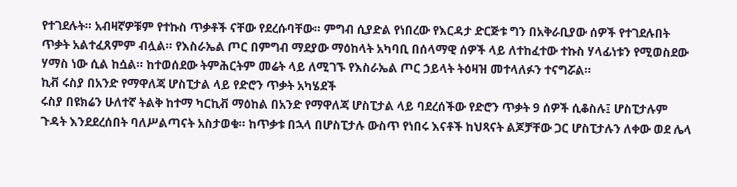የተገደሉት። አብዛኛዎቹም የተኩስ ጥቃቶች ናቸው የደረሱባቸው። ምግብ ሲያድል የነበረው የእርዳታ ድርጅቱ ግን በአቅራቢያው ሰዎች የተገደሉበት ጥቃት አልተፈጸምም ብሏል። የእስራኤል ጦር በምግብ ማደያው ማዕከላት አካባቢ በሰላማዊ ሰዎች ላይ ለተከፈተው ተኩስ ሃላፊነቱን የሚወስደው ሃማስ ነው ሲል ከሷል። ከተወሰደው ትምሕርትም መሬት ላይ ለሚገኙ የእስራኤል ጦር ኃይላት ትዕዛዝ መተላለፉን ተናግሯል።
ኪቭ ሩስያ በአንድ የማዋለጃ ሆስፒታል ላይ የድሮን ጥቃት አካሄደች
ሩስያ በዩክሬን ሁለተኛ ትልቅ ከተማ ካርኪቭ ማዕከል በአንድ የማዋለጃ ሆስፒታል ላይ ባደረሰችው የድሮን ጥቃት 9 ሰዎች ሲቆስሉ፤ ሆስፒታሉም ጉዳት እንደደረሰበት ባለሥልጣናት አስታወቁ። ከጥቃቱ በኋላ በሆስፒታሉ ውስጥ የነበሩ እናቶች ከህጻናት ልጆቻቸው ጋር ሆስፒታሉን ለቀው ወደ ሌላ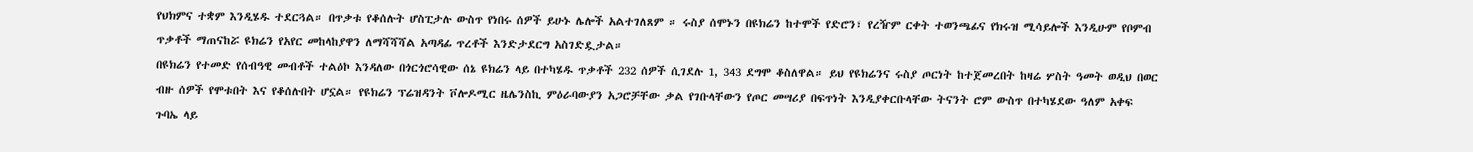የህክምና ተቋም እንዲሄዱ ተደርጓል። በጥቃቱ የቆሰሉት ሆስፒታሉ ውስጥ የነበሩ ሰዎች ይሁኑ ሌሎች አልተገለጸም ። ሩስያ ሰሞኑን በዩክሬን ከተሞች የድሮን፣ የረዥም ርቀት ተወንጫፊና የክሩዝ ሚሳይሎች እንዲሁም የቦምብ ጥቃቶች ማጠናከሯ ዩክሬን የአየር መከላከያዋን ለማሻሻሻል አጣዳፊ ጥረቶች እንድታደርግ አስገድዷታል።
በዩክሬን የተመድ የሰብዓዊ መብቶች ተልዕኮ እንዳለው በጎርጎሮሳዊው ሰኔ ዩክሬን ላይ በተካሄዱ ጥቃቶች 232 ሰዎች ሲገደሉ 1, 343 ደግሞ ቆስለዋል። ይህ የዩክሬንና ሩስያ ጦርነት ከተጀመረበት ከዛሬ ሦስት ዓመት ወዲህ በወር ብዙ ሰዎች የሞቱበት እና የቆሰሉበት ሆኗል። የዩክሬን ፕሬዝዳንት ቮሎዶሚር ዜሌንስኪ ምዕራባውያን አጋሮቻቸው ቃል የገቡላቸውን የጦር መሣሪያ በፍጥነት እንዲያቀርቡላቸው ትናንት ሮም ውስጥ በተካሄደው ዓለም አቀፍ ጉባኤ ላይ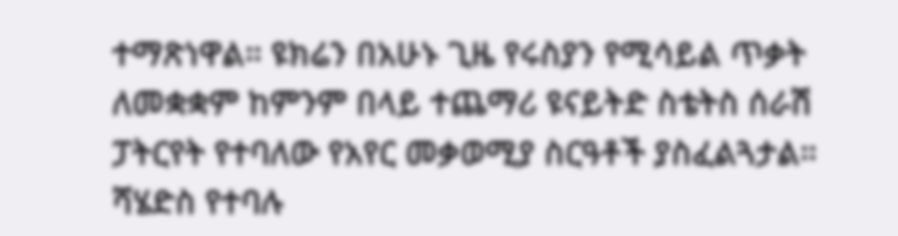ተማጽነዋል። ዩክሬን በአሁኑ ጊዜ የሩስያን የሚሳይል ጥቃት ለመቋቋም ከምንም በላይ ተጨማሪ ዩናይትድ ስቴትስ ሰራሽ ፓትርየት የተባለው የአየር መቃወሚያ ስርዓቶች ያስፈልጓታል። ሻሄድስ የተባሉ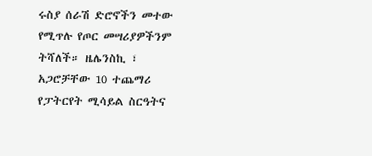ሩስያ ሰራሽ ድሮኖችን መተው የሚጥሉ የጦር መሣሪያዎችንም ትሻለች። ዜሌንስኪ ፣ አጋሮቻቸው 10 ተጨማሪ የፓትርየት ሚሳይል ስርዓትና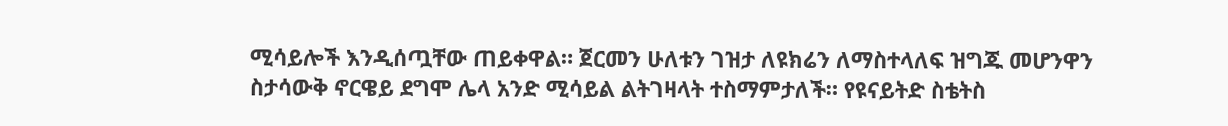ሚሳይሎች እንዲሰጧቸው ጠይቀዋል። ጀርመን ሁለቱን ገዝታ ለዩክሬን ለማስተላለፍ ዝግጁ መሆንዋን ስታሳውቅ ኖርዌይ ደግሞ ሌላ አንድ ሚሳይል ልትገዛላት ተስማምታለች። የዩናይትድ ስቴትስ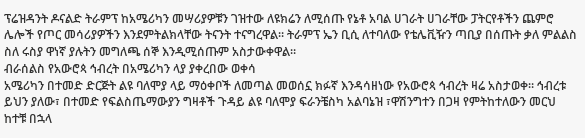ፕሬዝዳንት ዶናልድ ትራምፕ ከአሜሪካን መሣሪያዎቹን ገዝተው ለዩክሬን ለሚሰጡ የኔቶ አባል ሀገራት ሀገራቸው ፓትርየቶችን ጨምሮ ሌሎች የጦር መሳሪያዎችን እንደምትልክላቸው ትናንት ተናግረዋል። ትራምፕ ኤን ቢሲ ለተባለው የቴሌቪዥን ጣቢያ በሰጡት ቃለ ምልልስ ስለ ሩስያ ዋነኛ ያሉትን መግለጫ ሰኞ እንዲሚሰጡም አስታውቀዋል።
ብራሰልስ የአውሮጳ ኅብረት በአሜሪካን ላያ ያቀረበው ወቀሳ
አሜሪካን በተመድ ድርጅት ልዩ ባለሞያ ላይ ማዕቀቦች ለመጣል መወሰኗ ክፉኛ እንዳሳዘነው የአውሮጳ ኅብረት ዛሬ አስታወቀ። ኅብረቱ ይህን ያለው፣ በተመድ የፍልስጤማውያን ግዛቶች ጉዳይ ልዩ ባለሞያ ፍራንቼስካ አልባኔዝ ፣ዋሽንግተን በጋዛ የምትከተለውን መርህ ከተቹ በኋላ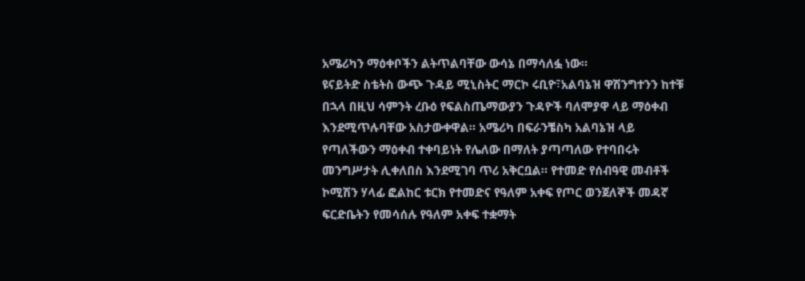አሜሪካን ማዕቀቦችን ልትጥልባቸው ውሳኔ በማሳለፏ ነው።
ዩናይትድ ስቴትስ ውጭ ጉዳይ ሚኒስትር ማርኮ ሩቢዮ፣አልባኔዝ ዋሽንግተንን ከተቹ በኋላ በዚህ ሳምንት ረቡዕ የፍልስጤማውያን ጉዳዮች ባለሞያዋ ላይ ማዕቀብ እንደሚጥሉባቸው አስታውቀዋል። አሜሪካ በፍራንቼስካ አልባኔዝ ላይ የጣለችውን ማዕቀብ ተቀባይነት የሌለው በማለት ያጣጣለው የተባበሩት መንግሥታት ሊቀለበስ እንደሚገባ ጥሪ አቅርቧል። የተመድ የሰብዓዊ መብቶች ኮሚሽን ሃላፊ ፎልከር ቱርክ የተመድና የዓለም አቀፍ የጦር ወንጀለኞች መዳኛ ፍርድቤትን የመሳሰሉ የዓለም አቀፍ ተቋማት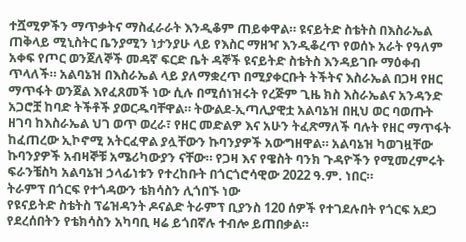ተሿሚዎችን ማጥቃትና ማስፈራራት እንዲቆም ጠይቀዋል። ዩናይትድ ስቴትስ በእስራኤል ጠቅላይ ሚኒስትር ቤንያሚን ነታንያሁ ላይ የእስር ማዘዣ እንዲቆረጥ የወሰኑ አራት የዓለም አቀፍ የጦር ወንጀለኞች መዳኛ ፍርድ ቤት ዳኞች ዩናይትድ ስቴትስ እንዳይገቡ ማዕቀብ ጥላለች። አልባኔዝ በእስራኤል ላይ ያለማቋረጥ በሚያቀርቡት ትችትና እስራኤል በጋዛ የዘር ማጥፋት ወንጀል እየፈጸመች ነው ሲሉ በሚሰነዝሩት የረጅም ጊዜ ክስ እስራኤልና አንዳንድ አጋሮቿ ከባድ ትችቶች ያወርዱባቸዋል። ትውልደ-ኢጣሊያዊቷ አልባኔዝ በዚህ ወር ባወጡት ዘገባ ከእስራኤል ህገ ወጥ ወረራ፣ የዘር መድልዎ እና አሁን ትፈጽማለች ባሉት የዘር ማጥፋት ከፈጠረው ኢኮኖሚ አትርፈዋል ያሏቸውን ኩባንያዎች አውግዘዋል። አልባኔዝ ካወገዟቸው ኩባንያዎች አብዛኞቹ አሜሪካውያን ናቸው። የጋዛ እና የዌስት ባንክ ጉዳዮችን የሚመረምሩት ፍራንቼስካ አልባኔዝ ኃላፊነቱን የተረከቡት በጎርጎሮሳዊው 2022 ዓ.ም. ነበር።
ትራምፕ በጎርፍ የተጎዳውን ቴክሳስን ሊጎበኙ ነው
የዩናይትድ ስቴትስ ፕሬዝዳንት ዶናልድ ትራምፕ ቢያንስ 120 ሰዎች የተገደሉበት የጎርፍ አደጋ የደረሰበትን የቴክሳስን አካባቢ ዛሬ ይጎበኛሉ ተብሎ ይጠበቃል።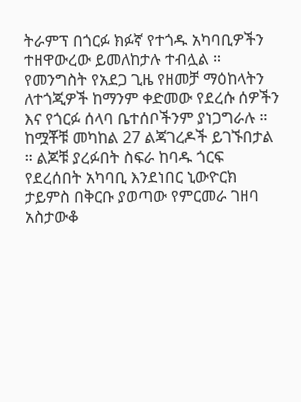ትራምፕ በጎርፉ ክፉኛ የተጎዱ አካባቢዎችን ተዘዋውረው ይመለከታሉ ተብሏል ። የመንግስት የአደጋ ጊዜ የዘመቻ ማዕከላትን ለተጎጂዎች ከማንም ቀድመው የደረሱ ሰዎችን እና የጎርፉ ሰላባ ቤተሰቦችንም ያነጋግራሉ ። ከሟቾቹ መካከል 27 ልጃገረዶች ይገኙበታል ። ልጆቹ ያረፉበት ስፍራ ከባዱ ጎርፍ የደረሰበት አካባቢ እንደነበር ኒውዮርክ ታይምስ በቅርቡ ያወጣው የምርመራ ገዘባ አስታውቆ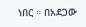ነበር ። በአደጋው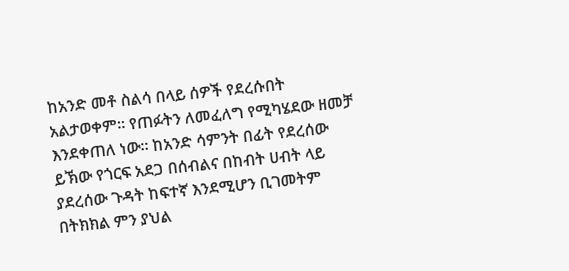ከአንድ መቶ ስልሳ በላይ ሰዎች የደረሱበት አልታወቀም። የጠፉትን ለመፈለግ የሚካሄደው ዘመቻ እንደቀጠለ ነው። ከአንድ ሳምንት በፊት የደረሰው ይኽው የጎርፍ አደጋ በሰብልና በከብት ሀብት ላይ ያደረሰው ጉዳት ከፍተኛ እንደሚሆን ቢገመትም በትክክል ምን ያህል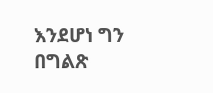እንደሆነ ግን በግልጽ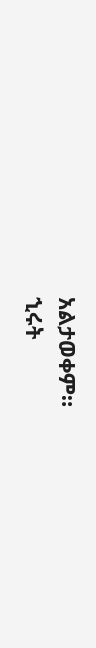አልታወቀም።
ኂሩት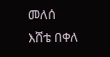መለሰ
እሸቴ በቀለ